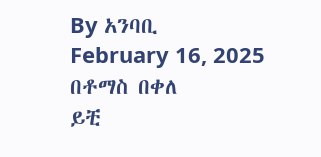By አንባቢ
February 16, 2025
በቶማስ በቀለ
ይቺ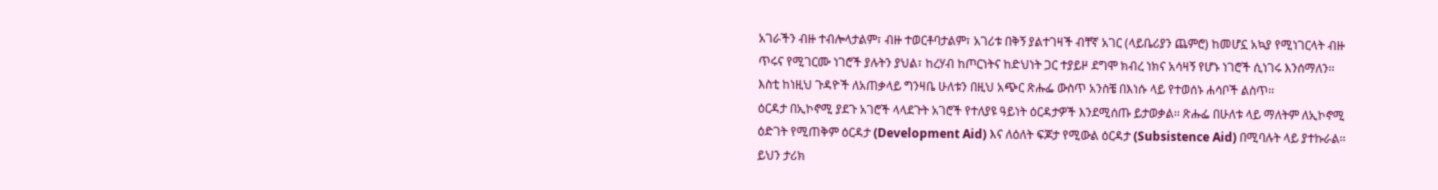አገራችን ብዙ ተብሎላታልም፣ ብዙ ተወርቶባታልም፣ አገሪቱ በቅኝ ያልተገዛች ብቸኛ አገር (ላይቤሪያን ጨምሮ) ከመሆኗ አኳያ የሚነገርላት ብዙ ጥሩና የሚገርሙ ነገሮች ያሉትን ያህል፣ ከረሃብ ከጦርነትና ከድህነት ጋር ተያይዞ ደግሞ ክብረ ነክና አሳዛኝ የሆኑ ነገሮች ሲነገሩ እንሰማለን፡፡ እስቲ ከነዚህ ጉዳዮች ለአጠቃላይ ግንዛቤ ሁለቱን በዚህ አጭር ጽሑፌ ውስጥ አንስቼ በእነሱ ላይ የተወሰኑ ሐሳቦች ልስጥ፡፡
ዕርዳታ በኢኮኖሚ ያደጉ አገሮች ላላደጉት አገሮች የተለያዩ ዓይነት ዕርዳታዎች እንደሚሰጡ ይታወቃል፡፡ ጽሑፌ በሁለቱ ላይ ማለትም ለኢኮኖሚ ዕድገት የሚጠቅም ዕርዳታ (Development Aid) እና ለዕለት ፍጆታ የሚውል ዕርዳታ (Subsistence Aid) በሚባሉት ላይ ያተኩራል፡፡ ይህን ታሪክ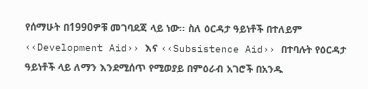የሰማሁት በ1990ዎቹ መገባደጃ ላይ ነው፡፡ ስለ ዕርዳታ ዓይነቶች በተለይም ‹‹Development Aid›› እና ‹‹Subsistence Aid›› በተባሉት የዕርዳታ ዓይነቶች ላይ ለማን እንደሚሰጥ የሚወያይ በምዕራብ አገሮች በአንዱ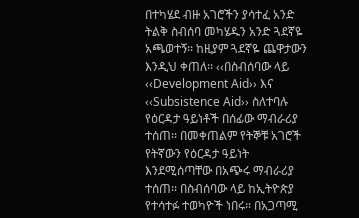በተካሄደ ብዙ አገሮችን ያሳተፈ አንድ ትልቅ ስብሰባ መካሄዱን አንድ ጓደኛዬ አጫወተኝ፡፡ ከዚያም ጓደኛዬ ጨዋታውን እንዲህ ቀጠለ፡፡ ‹‹በስብሰባው ላይ ‹‹Development Aid›› እና ‹‹Subsistence Aid›› ስለተባሉ የዕርዳታ ዓይነቶች በሰፊው ማብራሪያ ተሰጠ፡፡ በመቀጠልም የትኞቹ አገሮች የትኛውን የዕርዳታ ዓይነት እንደሚሰጣቸው በአጭሩ ማብራሪያ ተሰጠ፡፡ በስብሰባው ላይ ከኢትዮጵያ የተሳተፉ ተወካዮች ነበሩ፡፡ በአጋጣሚ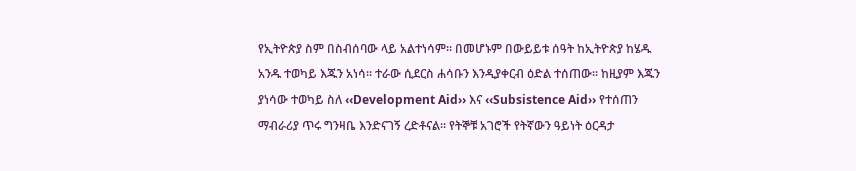የኢትዮጵያ ስም በስብሰባው ላይ አልተነሳም፡፡ በመሆኑም በውይይቱ ሰዓት ከኢትዮጵያ ከሄዱ አንዱ ተወካይ እጁን አነሳ፡፡ ተራው ሲደርስ ሐሳቡን እንዲያቀርብ ዕድል ተሰጠው፡፡ ከዚያም እጁን ያነሳው ተወካይ ስለ ‹‹Development Aid›› እና ‹‹Subsistence Aid›› የተሰጠን ማብራሪያ ጥሩ ግንዛቤ እንድናገኝ ረድቶናል፡፡ የትኞቹ አገሮች የትኛውን ዓይነት ዕርዳታ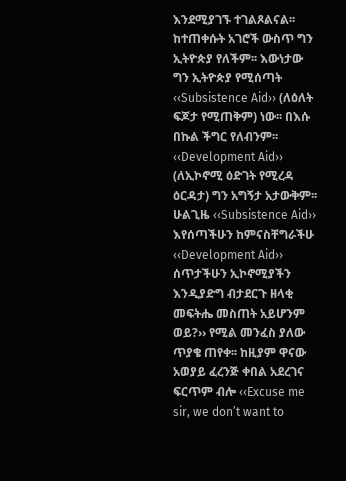እንደሚያገኙ ተገልጾልናል፡፡ ከተጠቀሱት አገሮች ውስጥ ግን ኢትዮጵያ የለችም፡፡ እውነታው ግን ኢትዮጵያ የሚሰጣት ‹‹Subsistence Aid›› (ለዕለት ፍጆታ የሚጠቅም) ነው፡፡ በእሱ በኩል ችግር የለብንም፡፡ ‹‹Development Aid›› (ለኢኮኖሚ ዕድገት የሚረዳ ዕርዳታ) ግን አግኝታ አታውቅም፡፡ ሁልጊዜ ‹‹Subsistence Aid›› እየሰጣችሁን ከምናስቸግራችሁ ‹‹Development Aid›› ሰጥታችሁን ኢኮኖሚያችን እንዲያድግ ብታደርጉ ዘላቂ መፍትሔ መስጠት አይሆንም ወይ?›› የሚል መንፈስ ያለው ጥያቄ ጠየቀ፡፡ ከዚያም ዋናው አወያይ ፈረንጅ ቀበል አደረገና ፍርጥም ብሎ ‹‹Excuse me sir, we don’t want to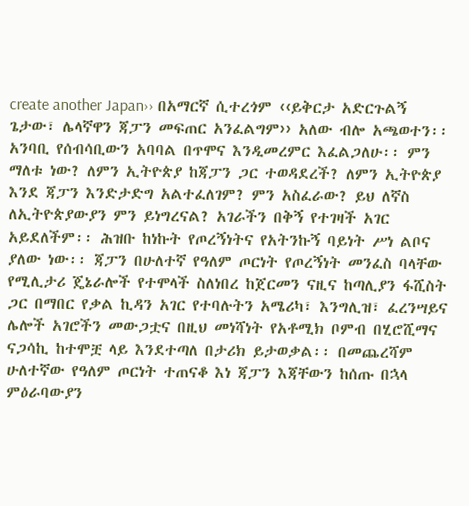create another Japan›› በአማርኛ ሲተረጎም ‹‹ይቅርታ አድርጉልኝ ጌታው፣ ሌላኛዋን ጃፓን መፍጠር አንፈልግም›› አለው ብሎ አጫወተን፡፡
አንባቢ የሰብሳቢውን አባባል በጥሞና እንዲመረምር እፈልጋለሁ፡፡ ምን ማለቱ ነው? ለምን ኢትዮጵያ ከጃፓን ጋር ተወዳደረች? ለምን ኢትዮጵያ እንደ ጃፓን እንድታድግ አልተፈለገም? ምን አስፈራው? ይህ ለኛስ ለኢትዮጵያውያን ምን ይነግረናል? አገራችን በቅኝ የተገዛች አገር አይደለችም፡፡ ሕዝቡ ከነኩት የጦረኝነትና የአትንኩኝ ባይነት ሥነ ልቦና ያለው ነው፡፡ ጃፓን በሁለተኛ የዓለም ጦርነት የጦረኝነት መንፈስ ባላቸው የሚሊታሪ ጄኔራሎች የተሞላች ስለነበረ ከጀርመን ናዚና ከጣሊያን ፋሺስት ጋር በማበር የቃል ኪዳን አገር የተባሉትን አሜሪካ፣ እንግሊዝ፣ ፈረንሣይና ሌሎች አገሮችን መውጋቷና በዚህ መነሻነት የአቶሚክ ቦምብ በሂሮሺማና ናጋሳኪ ከተሞቿ ላይ እንደተጣለ በታሪክ ይታወቃል፡፡ በመጨረሻም ሁለተኛው የዓለም ጦርነት ተጠናቆ እነ ጃፓን እጃቸውን ከሰጡ በኋላ ምዕራባውያን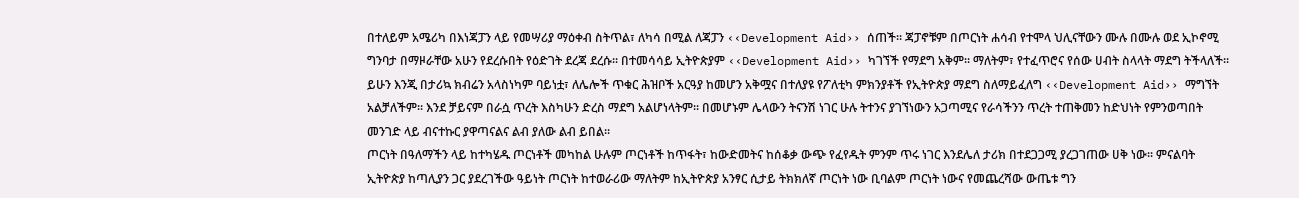በተለይም አሜሪካ በእነጃፓን ላይ የመሣሪያ ማዕቀብ ስትጥል፣ ለካሳ በሚል ለጃፓን ‹‹Development Aid›› ሰጠች፡፡ ጃፓኖቹም በጦርነት ሐሳብ የተሞላ ህሊናቸውን ሙሉ በሙሉ ወደ ኢኮኖሚ ግንባታ በማዞራቸው አሁን የደረሱበት የዕድገት ደረጃ ደረሱ፡፡ በተመሳሳይ ኢትዮጵያም ‹‹Development Aid›› ካገኘች የማደግ አቅም፡፡ ማለትም፣ የተፈጥሮና የሰው ሀብት ስላላት ማደግ ትችላለች፡፡ ይሁን እንጂ በታሪኳ ክብሬን አላስነካም ባይነቷ፣ ለሌሎች ጥቁር ሕዝቦች አርዓያ ከመሆን አቅሟና በተለያዩ የፖለቲካ ምክንያቶች የኢትዮጵያ ማደግ ስለማይፈለግ ‹‹Development Aid›› ማግኘት አልቻለችም፡፡ እንደ ቻይናም በራሷ ጥረት እስካሁን ድረስ ማደግ አልሆነላትም፡፡ በመሆኑም ሌላውን ትናንሽ ነገር ሁሉ ትተንና ያገኘነውን አጋጣሚና የራሳችንን ጥረት ተጠቅመን ከድህነት የምንወጣበት መንገድ ላይ ብናተኩር ያዋጣናልና ልብ ያለው ልብ ይበል፡፡
ጦርነት በዓለማችን ላይ ከተካሄዱ ጦርነቶች መካከል ሁሉም ጦርነቶች ከጥፋት፣ ከውድመትና ከሰቆቃ ውጭ የፈየዱት ምንም ጥሩ ነገር እንደሌለ ታሪክ በተደጋጋሚ ያረጋገጠው ሀቅ ነው፡፡ ምናልባት ኢትዮጵያ ከጣሊያን ጋር ያደረገችው ዓይነት ጦርነት ከተወራሪው ማለትም ከኢትዮጵያ አንፃር ሲታይ ትክክለኛ ጦርነት ነው ቢባልም ጦርነት ነውና የመጨረሻው ውጤቱ ግን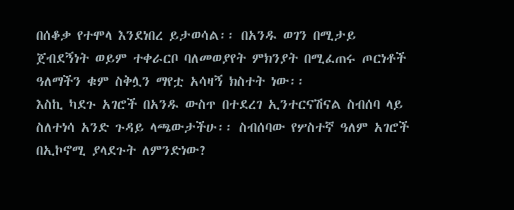በሰቆቃ የተሞላ እንደነበረ ይታወሳል፡፡ በአንዱ ወገን በሚታይ ጀብደኝነት ወይም ተቀራርቦ ባለመወያየት ምክንያት በሚፈጠሩ ጦርነቶች ዓለማችን ቁም ስቅሏን ማየቷ አሳዛኝ ክስተት ነው፡፡
እስኪ ካደጉ አገሮች በአንዱ ውስጥ በተደረገ ኢንተርናሽናል ስብሰባ ላይ ስለተነሳ አንድ ጉዳይ ላጫውታችሁ፡፡ ስብሰባው የሦስተኛ ዓለም አገሮች በኢኮኖሚ ያላደጉት ለምንድነው?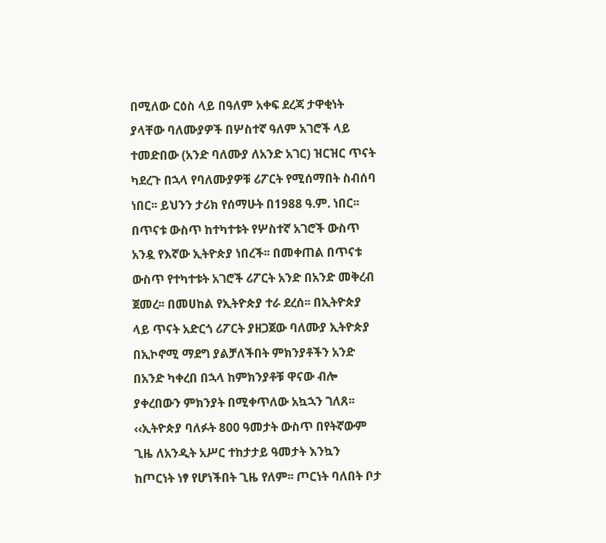በሚለው ርዕስ ላይ በዓለም አቀፍ ደረጃ ታዋቂነት ያላቸው ባለሙያዎች በሦስተኛ ዓለም አገሮች ላይ ተመድበው (አንድ ባለሙያ ለአንድ አገር) ዝርዝር ጥናት ካደረጉ በኋላ የባለሙያዎቹ ሪፖርት የሚሰማበት ስብሰባ ነበር፡፡ ይህንን ታሪክ የሰማሁት በ1988 ዓ.ም. ነበር፡፡ በጥናቱ ውስጥ ከተካተቱት የሦስተኛ አገሮች ውስጥ አንዷ የእኛው ኢትዮጵያ ነበረች፡፡ በመቀጠል በጥናቱ ውስጥ የተካተቱት አገሮች ሪፖርት አንድ በአንድ መቅረብ ጀመረ፡፡ በመሀከል የኢትዮጵያ ተራ ደረሰ፡፡ በኢትዮጵያ ላይ ጥናት አድርጎ ሪፖርት ያዘጋጀው ባለሙያ ኢትዮጵያ በኢኮኖሚ ማደግ ያልቻለችበት ምክንያቶችን አንድ በአንድ ካቀረበ በኋላ ከምክንያቶቹ ዋናው ብሎ ያቀረበውን ምክንያት በሚቀጥለው አኳኋን ገለጸ፡፡
‹‹ኢትዮጵያ ባለፉት 800 ዓመታት ውስጥ በየትኛውም ጊዜ ለአንዲት አሥር ተከታታይ ዓመታት እንኳን ከጦርነት ነፃ የሆነችበት ጊዜ የለም፡፡ ጦርነት ባለበት ቦታ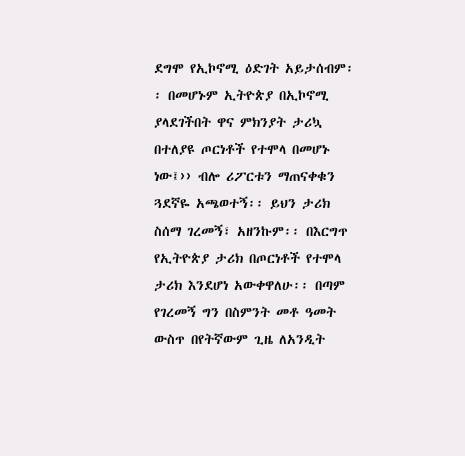ደግሞ የኢኮኖሚ ዕድገት አይታሰብም፡፡ በመሆኑም ኢትዮጵያ በኢኮኖሚ ያላደገችበት ዋና ምክንያት ታሪኳ በተለያዩ ጦርነቶች የተሞላ በመሆኑ ነው፤›› ብሎ ሪፖርቱን ማጠናቀቁን ጓደኛዬ አጫወተኝ፡፡ ይህን ታሪክ ስሰማ ገረመኝ፣ አዘንኩም፡፡ በእርግጥ የኢትዮጵያ ታሪክ በጦርነቶች የተሞላ ታሪክ እንደሆነ አውቀዋለሁ፡፡ በጣም የገረመኝ ግን በስምንት መቶ ዓመት ውስጥ በየትኛውም ጊዜ ለአንዲት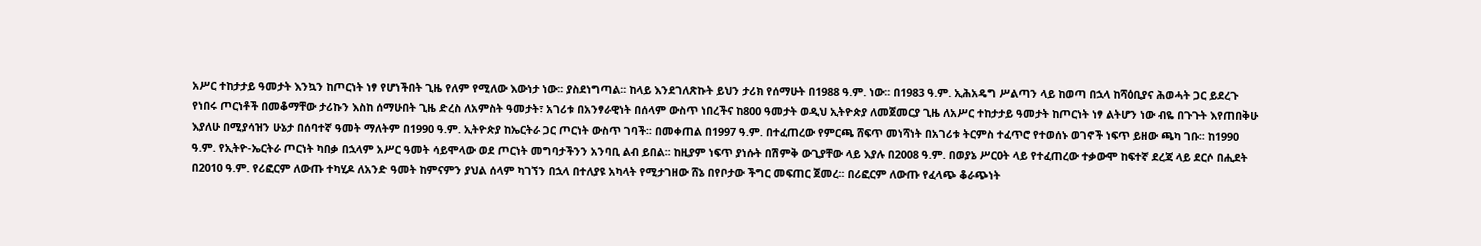አሥር ተከታታይ ዓመታት እንኳን ከጦርነት ነፃ የሆነችበት ጊዜ የለም የሚለው እውነታ ነው፡፡ ያስደነግጣል፡፡ ከላይ እንደገለጽኩት ይህን ታሪክ የሰማሁት በ1988 ዓ.ም. ነው፡፡ በ1983 ዓ.ም. ኢሕአዴግ ሥልጣን ላይ ከወጣ በኋላ ከሻዕቢያና ሕወሓት ጋር ይደረጉ የነበሩ ጦርነቶች በመቆማቸው ታሪኩን እስከ ሰማሁበት ጊዜ ድረስ ለአምስት ዓመታት፣ አገሪቱ በአንፃራዊነት በሰላም ውስጥ ነበረችና ከ800 ዓመታት ወዲህ ኢትዮጵያ ለመጀመርያ ጊዜ ለአሥር ተከታታይ ዓመታት ከጦርነት ነፃ ልትሆን ነው ብዬ በጉጉት እየጠበቅሁ እያለሁ በሚያሳዝን ሁኔታ በሰባተኛ ዓመት ማለትም በ1990 ዓ.ም. ኢትዮጵያ ከኤርትራ ጋር ጦርነት ውስጥ ገባች፡፡ በመቀጠል በ1997 ዓ.ም. በተፈጠረው የምርጫ ሸፍጥ መነሻነት በአገሪቱ ትርምስ ተፈጥሮ የተወሰኑ ወገኖች ነፍጥ ይዘው ጫካ ገቡ፡፡ ከ1990 ዓ.ም. የኢትዮ-ኤርትራ ጦርነት ካበቃ በኋላም አሥር ዓመት ሳይሞላው ወደ ጦርነት መግባታችንን አንባቢ ልብ ይበል፡፡ ከዚያም ነፍጥ ያነሱት በሽምቅ ውጊያቸው ላይ እያሉ በ2008 ዓ.ም. በወያኔ ሥርዐት ላይ የተፈጠረው ተቃውሞ ከፍተኛ ደረጃ ላይ ደርሶ በሒደት በ2010 ዓ.ም. የሪፎርም ለውጡ ተካሂዶ ለአንድ ዓመት ከምናምን ያህል ሰላም ካገኘን በኋላ በተለያዩ አካላት የሚታገዘው ሸኔ በየቦታው ችግር መፍጠር ጀመረ፡፡ በሪፎርም ለውጡ የፈላጭ ቆራጭነት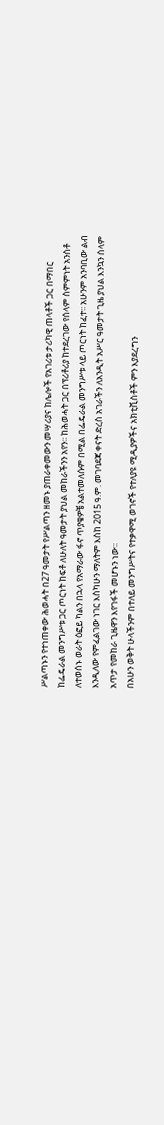ሥልጣኑን የተነጠቀው ሕወሓት በ27 ዓመታት የሥልጣን ዘመኑ ያጠራቀመውን መሣሪያና ከሌሎች የአገሪቱ ታሪካዊ ጠላቶች ጋር በማበር ከፌዴራል መንግሥቱ ጋር ጦርነት ከፍቶ ለሁለት ዓመታት ያህል መከራችንን አየን፡፡ ከሕወሓት ጋር በፕሪቶሪያ ከተደረገው የሰላም ስምምነት አንስቶ ለተወሰኑ ወራት ዕፎይ ካልን በኋላ የአማራው ፋኖ ጥያቄዎቼ አልተመለሱም በሚል በፌዴራል መንግሥቱ ላይ ጦርነት ከፈተ፡፡ አሁንም አንባቢው ልብ እንዲለው የምፈልገው ነገር እስካሁን ማለትም እስከ 2015 ዓ.ም. መገባደጃ ቀናት ድረስ አገራችን ለአንዲት አሥር ዓመታት ጊዜ ያህል እንኳን ሰላም አጥታ የመከራ ጊዜዋን እየገፋች መሆኑን ነው፡፡
በአሁን ወቅት ሁላችንም በተለይ መንግሥትና የተቃዋሚ ወገኖች የተለያዩ ሚዲያዎችና አክቲቪስቶች ምን እያደረግን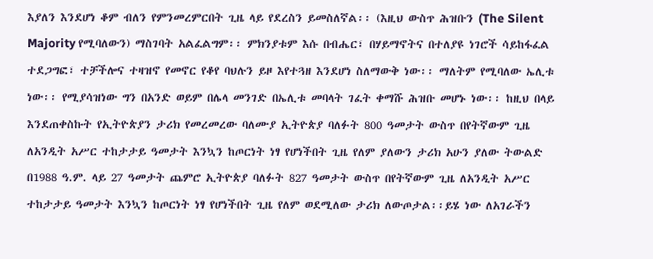እያለን እንደሆነ ቆም ብለን የምንመረምርበት ጊዜ ላይ የደረስን ይመስለኛል፡፡ (እዚህ ውስጥ ሕዝቡን (The Silent Majority የሚባለውን) ማስገባት አልፈልግም፡፡ ምክንያቱም እሱ በብሔር፣ በሃይማኖትና በተለያዩ ነገሮች ሳይከፋፈል ተደጋግፎ፣ ተቻችሎና ተዛዝኖ የመኖር የቆየ ባህሉን ይዞ እየተጓዘ እንደሆነ ስለማውቅ ነው፡፡ ማለትም የሚባለው ኤሊቱ ነው፡፡ የሚያሳዝነው ግን በአንድ ወይም በሌላ መንገድ በኤሊቱ መባላት ገፈት ቀማሹ ሕዝቡ መሆኑ ነው፡፡ ከዚህ በላይ እንደጠቀስኩት የኢትዮጵያን ታሪክ የመረመረው ባለሙያ ኢትዮጵያ ባለፉት 800 ዓመታት ውስጥ በየትኛውም ጊዜ ለአንዲት አሥር ተከታታይ ዓመታት እንኳን ከጦርነት ነፃ የሆነችበት ጊዜ የለም ያለውን ታሪክ አሁን ያለው ትውልድ በ1988 ዓ.ም. ላይ 27 ዓመታት ጨምሮ ኢትዮጵያ ባለፉት 827 ዓመታት ውስጥ በየትኛውም ጊዜ ለአንዲት አሥር ተከታታይ ዓመታት እንኳን ከጦርነት ነፃ የሆነችበት ጊዜ የለም ወደሚለው ታሪክ ለውጦታል፡፡ይሄ ነው ለአገራችን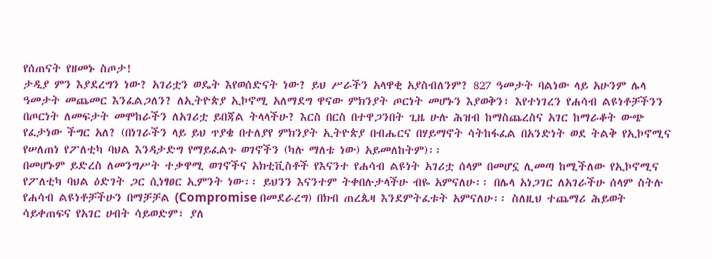የሰጠናት የዘመኑ ስጦታ!
ታዲያ ምን እያደረግን ነው? አገሪቷን ወዴት እየወሰድናት ነው? ይህ ሥራችን አላዋቂ አያስብለንም? 827 ዓመታት ባልነው ላይ አሁንም ሌላ ዓመታት መጨመር እንፈልጋለን? ለኢትዮጵያ ኢኮኖሚ አለማደግ ዋናው ምክንያት ጦርነት መሆኑን እያወቅን፣ እየተነገረን የሐሳብ ልዩነቶቻችንን በጦርነት ለመፍታት መሞከራችን ለአገሪቷ ይበጃል ትላላችሁ? እርስ በርስ በተዋጋንበት ጊዜ ሁሉ ሕዝብ ከማስጨረስና አገር ከማራቆት ውጭ የፈታነው ችግር አለ? (በነገራችን ላይ ይህ ጥያቄ በተለያየ ምክንያት ኢትዮጵያ በብሔርና በሃይማኖት ሳትከፋፈል በአንድነት ወደ ትልቅ የኢኮኖሚና የሠለጠነ የፖለቲካ ባህል እንዳታድግ የማይፈልጉ ወገኖችን (ካሉ ማለቴ ነው) አይመለከትም)፡፡
በመሆኑም ይድረስ ለመንግሥት ተቃዋሚ ወገኖችና አክቲቪስቶች የእናንተ የሐሳብ ልዩነት አገሪቷ ሰላም በመሆኗ ሊመጣ ከሚችለው የኢኮኖሚና የፖለቲካ ባህል ዕድገት ጋር ሲነፃፀር ኢምንት ነው፡፡ ይህንን እናንተም ትቀበሉታላችሁ ብዬ አምናለሁ፡፡ በሌላ አነጋገር ለአገራችሁ ሰላም ስትሉ የሐሳብ ልዩነቶቻችሁን በማቻቻል (Compromise በመደራረግ) በክብ ጠረጴዛ እንደምትፈቱት አምናለሁ፡፡ ስለዚህ ተጨማሪ ሕይወት ሳይቀጠፍና የአገር ሀብት ሳይወድም፣ ያለ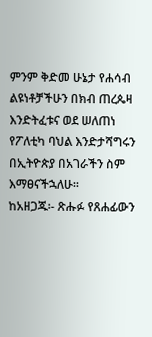ምንም ቅድመ ሁኔታ የሐሳብ ልዩነቶቻችሁን በክብ ጠረጴዛ እንድትፈቱና ወደ ሠለጠነ የፖለቲካ ባህል እንድታሻግሩን በኢትዮጵያ በአገራችን ስም እማፀናችኋለሁ፡፡
ከአዘጋጁ፡- ጽሑፉ የጸሐፊውን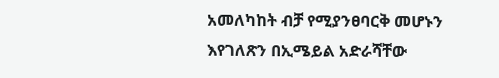አመለካከት ብቻ የሚያንፀባርቅ መሆኑን እየገለጽን በኢሜይል አድራሻቸው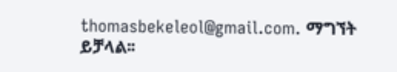thomasbekeleol@gmail.com. ማግኘት ይቻላል፡፡